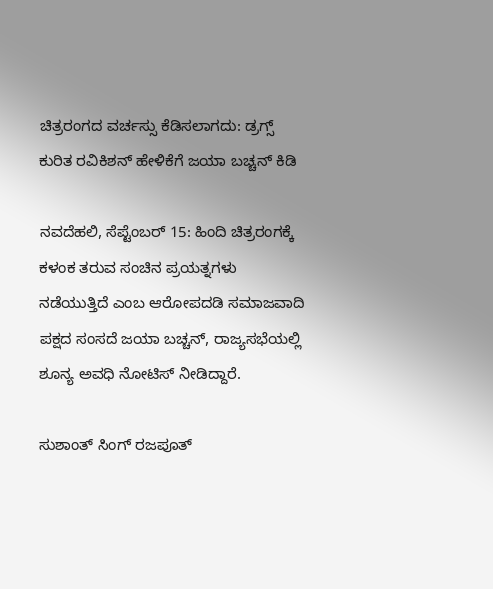ಚಿತ್ರರಂಗದ ವರ್ಚಸ್ಸು ಕೆಡಿಸಲಾಗದು: ಡ್ರಗ್ಸ್ ಕುರಿತ ರವಿಕಿಶನ್ ಹೇಳಿಕೆಗೆ ಜಯಾ ಬಚ್ಚನ್ ಕಿಡಿ

ನವದೆಹಲಿ, ಸೆಪ್ಟೆಂಬರ್ 15: ಹಿಂದಿ ಚಿತ್ರರಂಗಕ್ಕೆ ಕಳಂಕ ತರುವ ಸಂಚಿನ ಪ್ರಯತ್ನಗಳು ನಡೆಯುತ್ತಿದೆ ಎಂಬ ಆರೋಪದಡಿ ಸಮಾಜವಾದಿ ಪಕ್ಷದ ಸಂಸದೆ ಜಯಾ ಬಚ್ಚನ್, ರಾಜ್ಯಸಭೆಯಲ್ಲಿ ಶೂನ್ಯ ಅವಧಿ ನೋಟಿಸ್ ನೀಡಿದ್ದಾರೆ.

ಸುಶಾಂತ್ ಸಿಂಗ್ ರಜಪೂತ್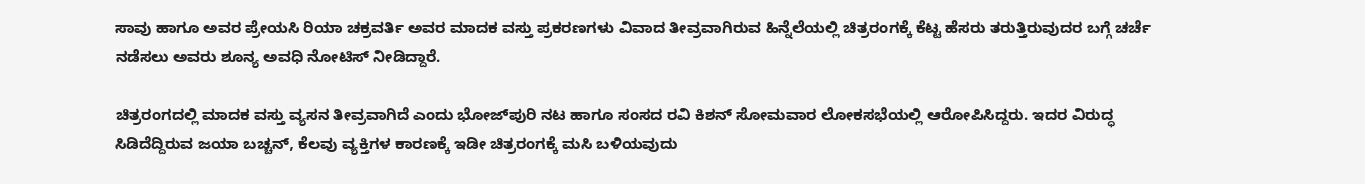ಸಾವು ಹಾಗೂ ಅವರ ಪ್ರೇಯಸಿ ರಿಯಾ ಚಕ್ರವರ್ತಿ ಅವರ ಮಾದಕ ವಸ್ತು ಪ್ರಕರಣಗಳು ವಿವಾದ ತೀವ್ರವಾಗಿರುವ ಹಿನ್ನೆಲೆಯಲ್ಲಿ ಚಿತ್ರರಂಗಕ್ಕೆ ಕೆಟ್ಟ ಹೆಸರು ತರುತ್ತಿರುವುದರ ಬಗ್ಗೆ ಚರ್ಚೆ ನಡೆಸಲು ಅವರು ಶೂನ್ಯ ಅವಧಿ ನೋಟಿಸ್ ನೀಡಿದ್ದಾರೆ.

ಚಿತ್ರರಂಗದಲ್ಲಿ ಮಾದಕ ವಸ್ತು ವ್ಯಸನ ತೀವ್ರವಾಗಿದೆ ಎಂದು ಭೋಜ್‌ಪುರಿ ನಟ ಹಾಗೂ ಸಂಸದ ರವಿ ಕಿಶನ್ ಸೋಮವಾರ ಲೋಕಸಭೆಯಲ್ಲಿ ಆರೋಪಿಸಿದ್ದರು. ಇದರ ವಿರುದ್ಧ ಸಿಡಿದೆದ್ದಿರುವ ಜಯಾ ಬಚ್ಚನ್, ಕೆಲವು ವ್ಯಕ್ತಿಗಳ ಕಾರಣಕ್ಕೆ ಇಡೀ ಚಿತ್ರರಂಗಕ್ಕೆ ಮಸಿ ಬಳಿಯವುದು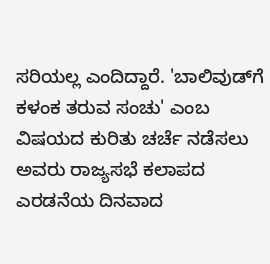ಸರಿಯಲ್ಲ ಎಂದಿದ್ದಾರೆ. 'ಬಾಲಿವುಡ್‌ಗೆ ಕಳಂಕ ತರುವ ಸಂಚು' ಎಂಬ ವಿಷಯದ ಕುರಿತು ಚರ್ಚೆ ನಡೆಸಲು ಅವರು ರಾಜ್ಯಸಭೆ ಕಲಾಪದ ಎರಡನೆಯ ದಿನವಾದ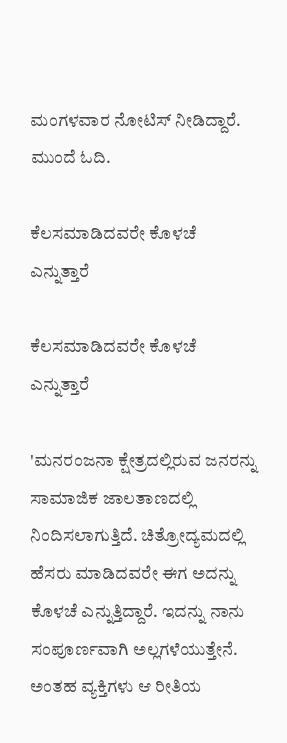ಮಂಗಳವಾರ ನೋಟಿಸ್ ನೀಡಿದ್ದಾರೆ. ಮುಂದೆ ಓದಿ.

ಕೆಲಸಮಾಡಿದವರೇ ಕೊಳಚೆ ಎನ್ನುತ್ತಾರೆ

ಕೆಲಸಮಾಡಿದವರೇ ಕೊಳಚೆ ಎನ್ನುತ್ತಾರೆ

'ಮನರಂಜನಾ ಕ್ಷೇತ್ರದಲ್ಲಿರುವ ಜನರನ್ನು ಸಾಮಾಜಿಕ ಜಾಲತಾಣದಲ್ಲಿ ನಿಂದಿಸಲಾಗುತ್ತಿದೆ. ಚಿತ್ರೋದ್ಯಮದಲ್ಲಿ ಹೆಸರು ಮಾಡಿದವರೇ ಈಗ ಅದನ್ನು ಕೊಳಚೆ ಎನ್ನುತ್ತಿದ್ದಾರೆ. ಇದನ್ನು ನಾನು ಸಂಪೂರ್ಣವಾಗಿ ಅಲ್ಲಗಳೆಯುತ್ತೇನೆ. ಅಂತಹ ವ್ಯಕ್ತಿಗಳು ಆ ರೀತಿಯ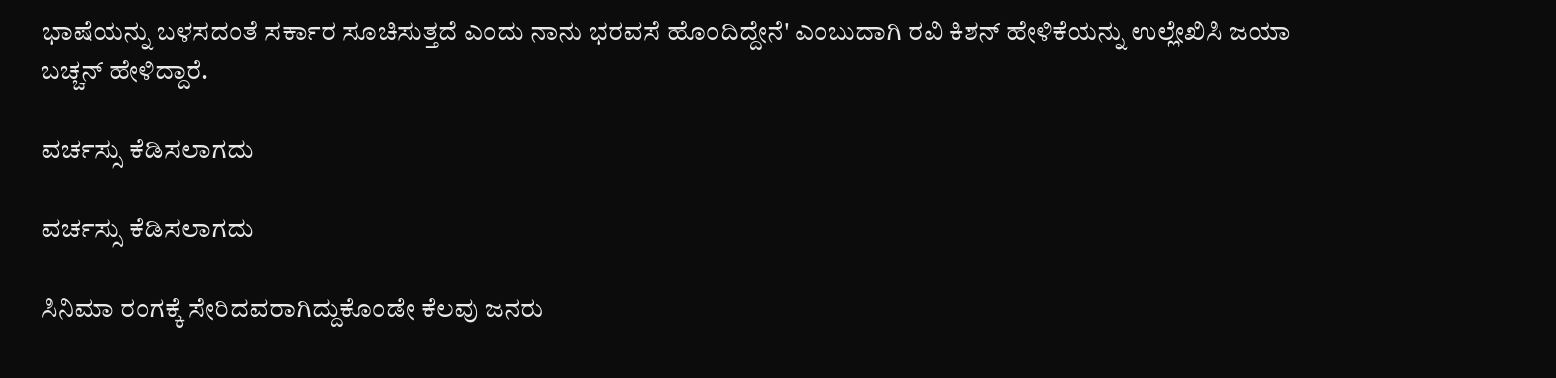ಭಾಷೆಯನ್ನು ಬಳಸದಂತೆ ಸರ್ಕಾರ ಸೂಚಿಸುತ್ತದೆ ಎಂದು ನಾನು ಭರವಸೆ ಹೊಂದಿದ್ದೇನೆ' ಎಂಬುದಾಗಿ ರವಿ ಕಿಶನ್ ಹೇಳಿಕೆಯನ್ನು ಉಲ್ಲೇಖಿಸಿ ಜಯಾ ಬಚ್ಚನ್ ಹೇಳಿದ್ದಾರೆ.

ವರ್ಚಸ್ಸು ಕೆಡಿಸಲಾಗದು

ವರ್ಚಸ್ಸು ಕೆಡಿಸಲಾಗದು

ಸಿನಿಮಾ ರಂಗಕ್ಕೆ ಸೇರಿದವರಾಗಿದ್ದುಕೊಂಡೇ ಕೆಲವು ಜನರು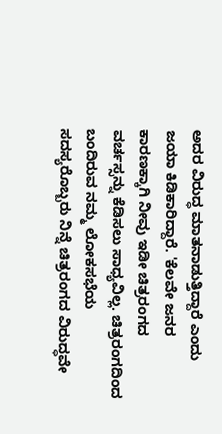ಅದರ ವಿರುದ್ಧ ಮಾತನಾಡುತ್ತಿದ್ದಾರೆ ಎಂದು ಜಯಾ ಕಿಡಿಕಾರಿದ್ದಾರೆ. 'ಕೆಲವೇ ಜನರ ಕಾರಣಕ್ಕಾಗಿ ನೀವು ಇಡೀ ಚಿತ್ರರಂಗದ ವರ್ಚಸ್ಸನ್ನು ಕೆಡಿಸಲು ಸಾಧ್ಯವಿಲ್ಲ. ಚಿತ್ರರಂಗದಿಂದ ಬಂದಿರುವ ನಮ್ಮ ಲೋಕಸಭೆಯ ಸದಸ್ಯರೊಬ್ಬರು ನಿನ್ನೆ ಚಿತ್ರರಂಗದ ವಿರುದ್ಧವೇ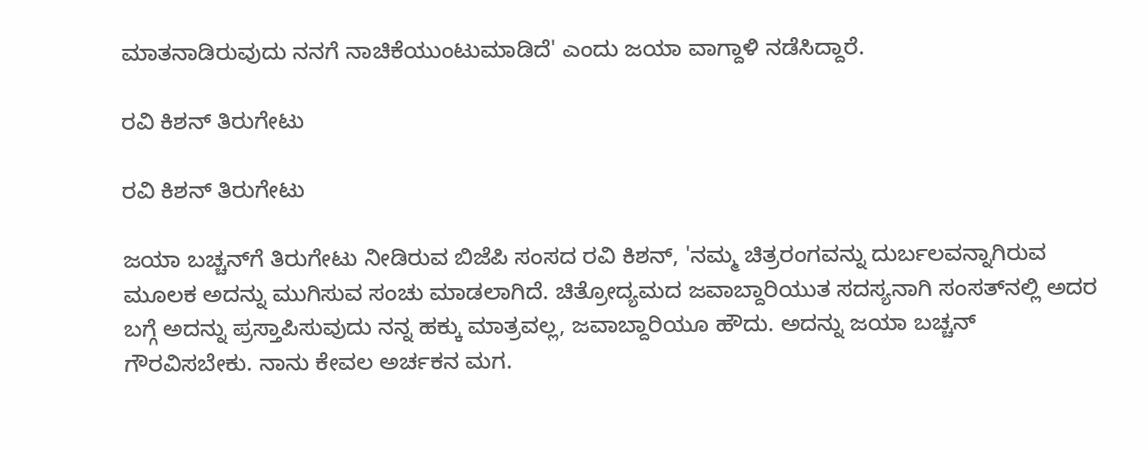ಮಾತನಾಡಿರುವುದು ನನಗೆ ನಾಚಿಕೆಯುಂಟುಮಾಡಿದೆ' ಎಂದು ಜಯಾ ವಾಗ್ದಾಳಿ ನಡೆಸಿದ್ದಾರೆ.

ರವಿ ಕಿಶನ್ ತಿರುಗೇಟು

ರವಿ ಕಿಶನ್ ತಿರುಗೇಟು

ಜಯಾ ಬಚ್ಚನ್‌ಗೆ ತಿರುಗೇಟು ನೀಡಿರುವ ಬಿಜೆಪಿ ಸಂಸದ ರವಿ ಕಿಶನ್, 'ನಮ್ಮ ಚಿತ್ರರಂಗವನ್ನು ದುರ್ಬಲವನ್ನಾಗಿರುವ ಮೂಲಕ ಅದನ್ನು ಮುಗಿಸುವ ಸಂಚು ಮಾಡಲಾಗಿದೆ. ಚಿತ್ರೋದ್ಯಮದ ಜವಾಬ್ದಾರಿಯುತ ಸದಸ್ಯನಾಗಿ ಸಂಸತ್‌ನಲ್ಲಿ ಅದರ ಬಗ್ಗೆ ಅದನ್ನು ಪ್ರಸ್ತಾಪಿಸುವುದು ನನ್ನ ಹಕ್ಕು ಮಾತ್ರವಲ್ಲ, ಜವಾಬ್ದಾರಿಯೂ ಹೌದು. ಅದನ್ನು ಜಯಾ ಬಚ್ಚನ್ ಗೌರವಿಸಬೇಕು. ನಾನು ಕೇವಲ ಅರ್ಚಕನ ಮಗ.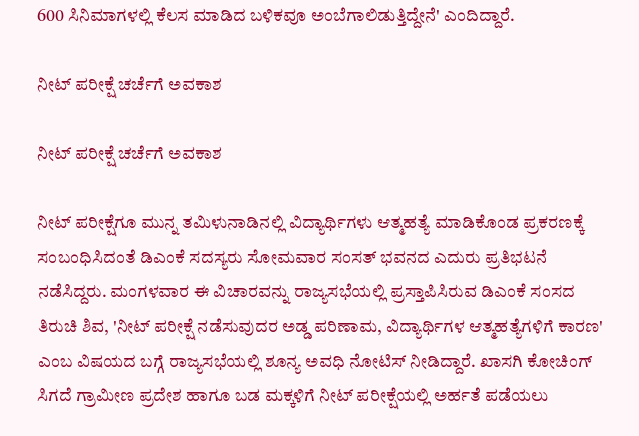600 ಸಿನಿಮಾಗಳಲ್ಲಿ ಕೆಲಸ ಮಾಡಿದ ಬಳಿಕವೂ ಅಂಬೆಗಾಲಿಡುತ್ತಿದ್ದೇನೆ' ಎಂದಿದ್ದಾರೆ.

ನೀಟ್ ಪರೀಕ್ಷೆ ಚರ್ಚೆಗೆ ಅವಕಾಶ

ನೀಟ್ ಪರೀಕ್ಷೆ ಚರ್ಚೆಗೆ ಅವಕಾಶ

ನೀಟ್ ಪರೀಕ್ಷೆಗೂ ಮುನ್ನ ತಮಿಳುನಾಡಿನಲ್ಲಿ ವಿದ್ಯಾರ್ಥಿಗಳು ಆತ್ಮಹತ್ಯೆ ಮಾಡಿಕೊಂಡ ಪ್ರಕರಣಕ್ಕೆ ಸಂಬಂಧಿಸಿದಂತೆ ಡಿಎಂಕೆ ಸದಸ್ಯರು ಸೋಮವಾರ ಸಂಸತ್ ಭವನದ ಎದುರು ಪ್ರತಿಭಟನೆ ನಡೆಸಿದ್ದರು. ಮಂಗಳವಾರ ಈ ವಿಚಾರವನ್ನು ರಾಜ್ಯಸಭೆಯಲ್ಲಿ ಪ್ರಸ್ತಾಪಿಸಿರುವ ಡಿಎಂಕೆ ಸಂಸದ ತಿರುಚಿ ಶಿವ, 'ನೀಟ್ ಪರೀಕ್ಷೆ ನಡೆಸುವುದರ ಅಡ್ಡ ಪರಿಣಾಮ, ವಿದ್ಯಾರ್ಥಿಗಳ ಆತ್ಮಹತ್ಯೆಗಳಿಗೆ ಕಾರಣ' ಎಂಬ ವಿಷಯದ ಬಗ್ಗೆ ರಾಜ್ಯಸಭೆಯಲ್ಲಿ ಶೂನ್ಯ ಅವಧಿ ನೋಟಿಸ್ ನೀಡಿದ್ದಾರೆ. ಖಾಸಗಿ ಕೋಚಿಂಗ್ ಸಿಗದೆ ಗ್ರಾಮೀಣ ಪ್ರದೇಶ ಹಾಗೂ ಬಡ ಮಕ್ಕಳಿಗೆ ನೀಟ್ ಪರೀಕ್ಷೆಯಲ್ಲಿ ಅರ್ಹತೆ ಪಡೆಯಲು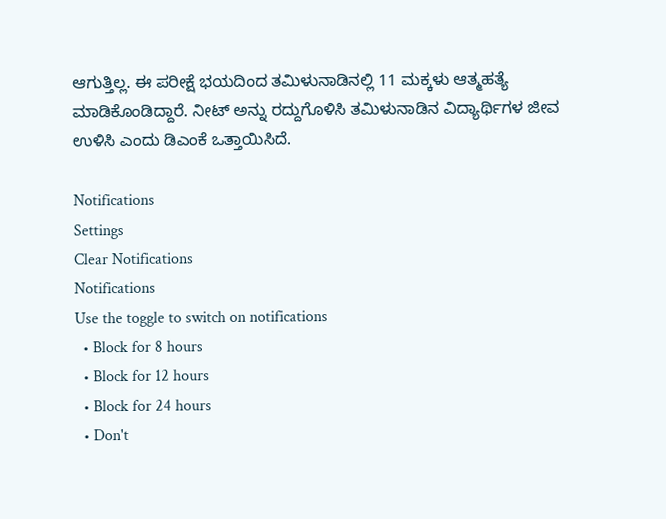ಆಗುತ್ತಿಲ್ಲ. ಈ ಪರೀಕ್ಷೆ ಭಯದಿಂದ ತಮಿಳುನಾಡಿನಲ್ಲಿ 11 ಮಕ್ಕಳು ಆತ್ಮಹತ್ಯೆ ಮಾಡಿಕೊಂಡಿದ್ದಾರೆ. ನೀಟ್ ಅನ್ನು ರದ್ದುಗೊಳಿಸಿ ತಮಿಳುನಾಡಿನ ವಿದ್ಯಾರ್ಥಿಗಳ ಜೀವ ಉಳಿಸಿ ಎಂದು ಡಿಎಂಕೆ ಒತ್ತಾಯಿಸಿದೆ.

Notifications
Settings
Clear Notifications
Notifications
Use the toggle to switch on notifications
  • Block for 8 hours
  • Block for 12 hours
  • Block for 24 hours
  • Don't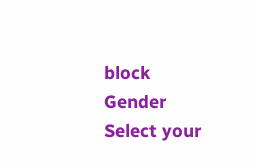block
Gender
Select your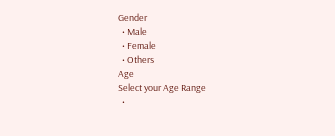Gender
  • Male
  • Female
  • Others
Age
Select your Age Range
  •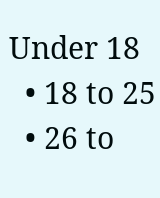Under 18
  • 18 to 25
  • 26 to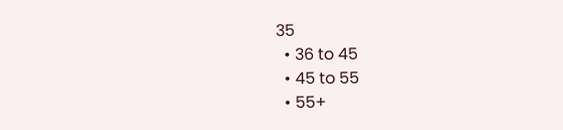35
  • 36 to 45
  • 45 to 55
  • 55+